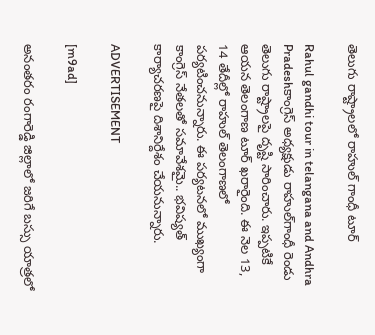తెలుగు రాష్ట్రాలలో రాహుల్ గాంధీ టూర్

Rahul gandhi tour in telangana and Andhra Pradeshకాంగ్రెస్ అధ్యక్షుడు రాహుల్‌గాంధీ రెండు తెలుగు రాష్ట్రాలపై దృష్టి సారించారు. ఇప్పటికే ఆయన తెలంగాణ టూర్ ఖరారైంది. ఈ నెల 13, 14 తేదీల్లో రాహుల్ తెలంగాణలో పర్యటించనున్నారు. ఈ పర్యటనలో ముఖ్యంగా కాంగ్రెస్ నేతలతో సమావేశమై.. భవిష్యత్ కార్యాచరణపై దిశానిర్దేశం చేయనున్నారు.

ADVERTISEMENT

[m9ad]

అనంతరం రంగారెడ్డి జిల్లాలో జరిగే బస్సు యాత్రలో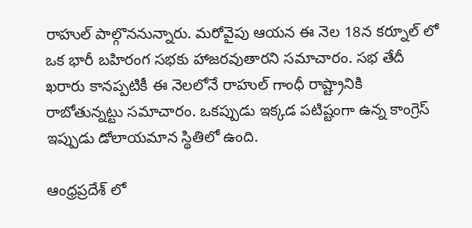రాహుల్ పాల్గొననున్నారు. మరోవైపు ఆయన ఈ నెల 18న కర్నూల్ లో ఒక భారీ బహిరంగ సభకు హాజరవుతారని సమాచారం. సభ తేదీ ఖరారు కానప్పటికీ ఈ నెలలోనే రాహుల్ గాంధీ రాష్ట్రానికి రాబోతున్నట్టు సమాచారం. ఒకప్పుడు ఇక్కడ పటిష్టంగా ఉన్న కాంగ్రెస్ ఇప్పుడు డోలాయమాన స్థితిలో ఉంది.

ఆంధ్రప్రదేశ్ లో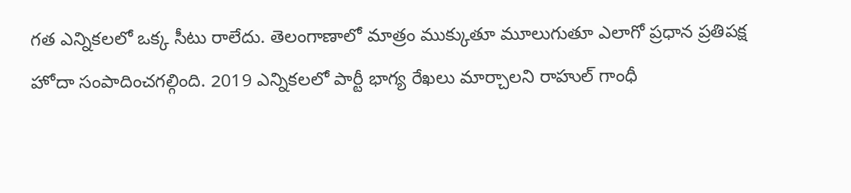గత ఎన్నికలలో ఒక్క సీటు రాలేదు. తెలంగాణాలో మాత్రం ముక్కుతూ మూలుగుతూ ఎలాగో ప్రధాన ప్రతిపక్ష హోదా సంపాదించగల్గింది. 2019 ఎన్నికలలో పార్టీ భాగ్య రేఖలు మార్చాలని రాహుల్ గాంధీ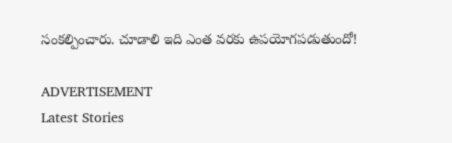సంకల్పించారు. చూడాలి ఇది ఎంత వరకు ఉపయోగపడుతుందో!

ADVERTISEMENT
Latest Stories